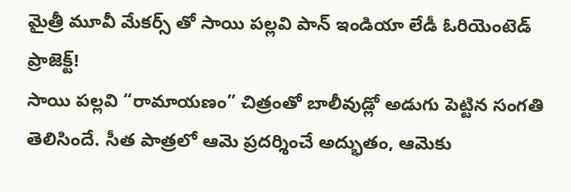మైత్రీ మూవీ మేకర్స్ తో సాయి పల్లవి పాన్ ఇండియా లేడీ ఓరియెంటెడ్ ప్రాజెక్ట్!
సాయి పల్లవి “రామాయణం” చిత్రంతో బాలీవుడ్లో అడుగు పెట్టిన సంగతి తెలిసిందే. సీత పాత్రలో ఆమె ప్రదర్శించే అద్భుతం, ఆమెకు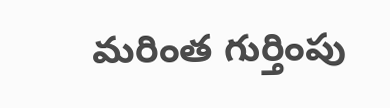మరింత గుర్తింపు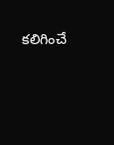కలిగించే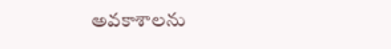అవకాశాలను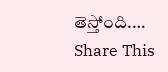తెస్తోంది.…
Share This